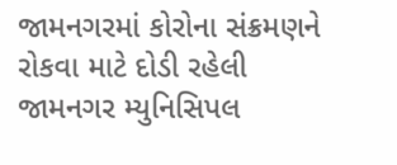જામનગરમાં કોરોના સંક્રમણને રોકવા માટે દોડી રહેલી જામનગર મ્યુનિસિપલ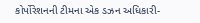કોર્પોરેશનની ટીમના એક ડઝન અધિકારી-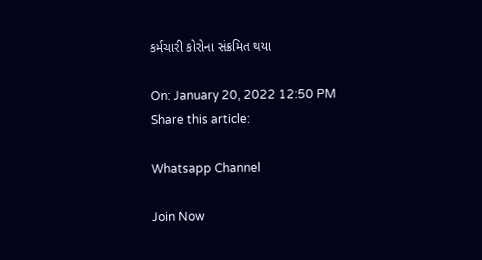કર્મચારી કોરોના સંક્રમિત થયા

On: January 20, 2022 12:50 PM
Share this article:

Whatsapp Channel

Join Now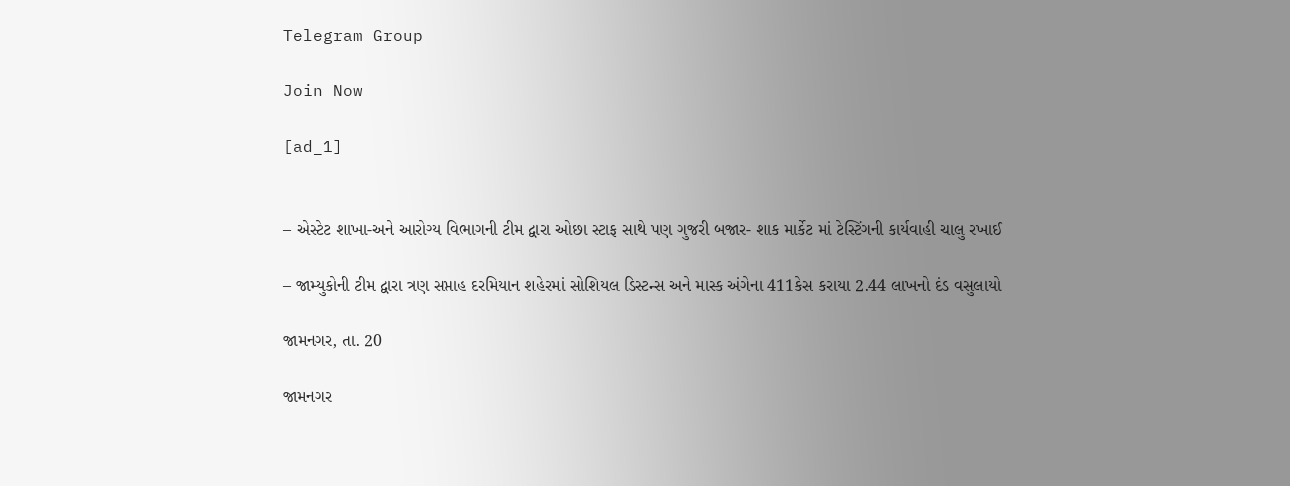Telegram Group

Join Now

[ad_1]


– એસ્ટેટ શાખા-અને આરોગ્ય વિભાગની ટીમ દ્વારા ઓછા સ્ટાફ સાથે પણ ગુજરી બજાર- શાક માર્કેટ માં ટેસ્ટિંગની કાર્યવાહી ચાલુ રખાઈ

– જામ્યુકોની ટીમ દ્વારા ત્રણ સપ્તાહ દરમિયાન શહેરમાં સોશિયલ ડિસ્ટન્સ અને માસ્ક અંગેના 411કેસ કરાયા 2.44 લાખનો દંડ વસુલાયો

જામનગર, તા. 20

જામનગર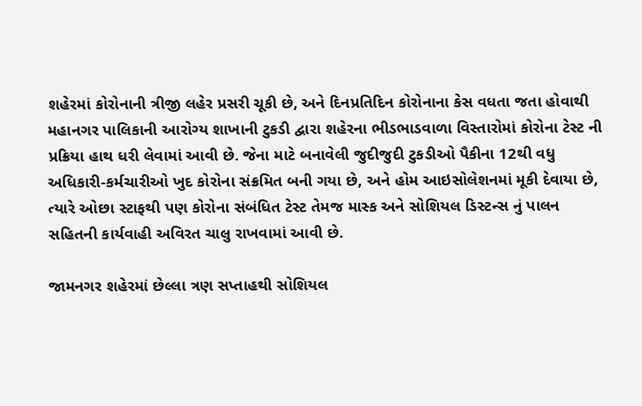શહેરમાં કોરોનાની ત્રીજી લહેર પ્રસરી ચૂકી છે, અને દિનપ્રતિદિન કોરોનાના કેસ વધતા જતા હોવાથી મહાનગર પાલિકાની આરોગ્ય શાખાની ટુકડી દ્વારા શહેરના ભીડભાડવાળા વિસ્તારોમાં કોરોના ટેસ્ટ ની પ્રક્રિયા હાથ ધરી લેવામાં આવી છે. જેના માટે બનાવેલી જુદીજુદી ટુકડીઓ પૈકીના 12થી વધુ અધિકારી-કર્મચારીઓ ખુદ કોરોના સંક્રમિત બની ગયા છે, અને હોમ આઇસોલેશનમાં મૂકી દેવાયા છે, ત્યારે ઓછા સ્ટાફથી પણ કોરોના સંબંધિત ટેસ્ટ તેમજ માસ્ક અને સોશિયલ ડિસ્ટન્સ નું પાલન સહિતની કાર્યવાહી અવિરત ચાલુ રાખવામાં આવી છે.

જામનગર શહેરમાં છેલ્લા ત્રણ સપ્તાહથી સોશિયલ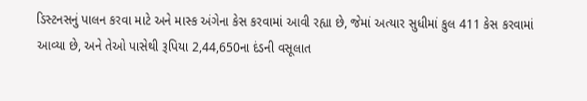ડિસ્ટનસનું પાલન કરવા માટે અને માસ્ક અંગેના કેસ કરવામાં આવી રહ્યા છે, જેમાં અત્યાર સુધીમાં કુલ 411 કેસ કરવામાં આવ્યા છે, અને તેઓ પાસેથી રૂપિયા 2,44,650ના દંડની વસૂલાત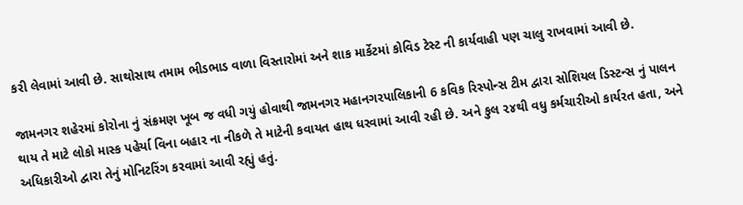કરી લેવામાં આવી છે. સાથોસાથ તમામ ભીડભાડ વાળા વિસ્તારોમાં અને શાક માર્કેટમાં કોવિડ ટેસ્ટ ની કાર્યવાહી પણ ચાલુ રાખવામાં આવી છે.

જામનગર શહેરમાં કોરોના નું સંક્રમણ ખૂબ જ વધી ગયું હોવાથી જામનગર મહાનગરપાલિકાની 6 કવિક રિસ્પોન્સ ટીમ દ્વારા સોશિયલ ડિસ્ટન્સ નું પાલન થાય તે માટે લોકો માસ્ક પહેર્યા વિના બહાર ના નીકળે તે માટેની કવાયત હાથ ધરવામાં આવી રહી છે. અને કુલ ૨૪થી વધુ કર્મચારીઓ કાર્યરત હતા, અને અધિકારીઓ દ્વારા તેનું મોનિટરિંગ કરવામાં આવી રહ્યું હતું.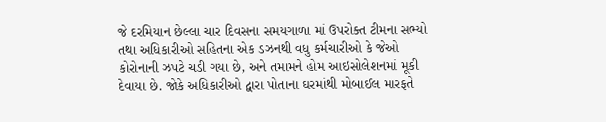જે દરમિયાન છેલ્લા ચાર દિવસના સમયગાળા માં ઉપરોક્ત ટીમના સભ્યો તથા અધિકારીઓ સહિતના એક ડઝનથી વધુ કર્મચારીઓ કે જેઓ કોરોનાની ઝપટે ચડી ગયા છે, અને તમામને હોમ આઇસોલેશનમાં મૂકી દેવાયા છે. જોકે અધિકારીઓ દ્વારા પોતાના ઘરમાંથી મોબાઈલ મારફતે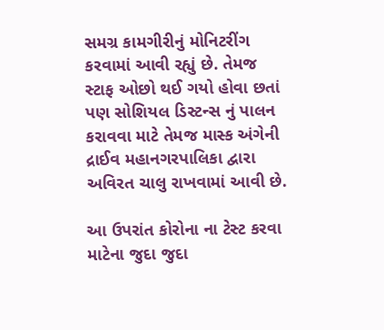સમગ્ર કામગીરીનું મોનિટરીંગ કરવામાં આવી રહ્યું છે. તેમજ સ્ટાફ ઓછો થઈ ગયો હોવા છતાં પણ સોશિયલ ડિસ્ટન્સ નું પાલન કરાવવા માટે તેમજ માસ્ક અંગેની દ્રાઈવ મહાનગરપાલિકા દ્વારા અવિરત ચાલુ રાખવામાં આવી છે.

આ ઉપરાંત કોરોના ના ટેસ્ટ કરવા માટેના જુદા જુદા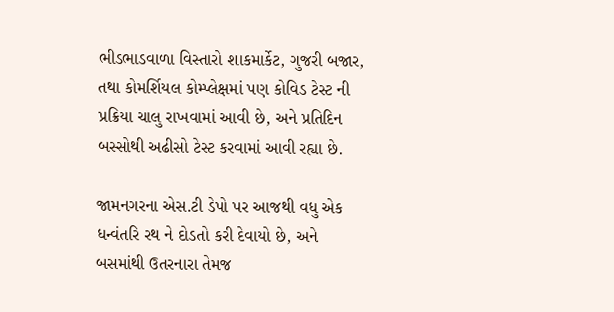ભીડભાડવાળા વિસ્તારો શાકમાર્કેટ, ગુજરી બજાર, તથા કોમર્શિયલ કોમ્પ્લેક્ષમાં પણ કોવિડ ટેસ્ટ ની પ્રક્રિયા ચાલુ રાખવામાં આવી છે, અને પ્રતિદિન બસ્સોથી અઢીસો ટેસ્ટ કરવામાં આવી રહ્યા છે.

જામનગરના એસ.ટી ડેપો પર આજથી વધુ એક ધન્વંતરિ રથ ને દોડતો કરી દેવાયો છે, અને બસમાંથી ઉતરનારા તેમજ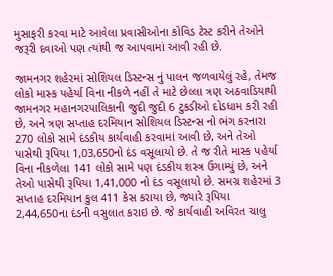મુસાફરી કરવા માટે આવેલા પ્રવાસીઓના કોવિડ ટેસ્ટ કરીને તેઓને જરૂરી દવાઓ પણ ત્યાંથી જ આપવામાં આવી રહી છે.

જામનગર શહેરમાં સોશિયલ ડિસ્ટન્સ નું પાલન જળવાયેલું રહે, તેમજ લોકો માસ્ક પહેર્યા વિના નીકળે નહીં તે માટે છેલ્લા ત્રણ અઠવાડિયાથી જામનગર મહાનગરપાલિકાની જુદી જુદી 6 ટુકડીઓ દોડધામ કરી રહી છે, અને ત્રણ સપ્તાહ દરમિયાન સોશિયલ ડિસ્ટન્સ નો ભંગ કરનારા 270 લોકો સામે દંડકીય કાર્યવાહી કરવામાં આવી છે, અને તેઓ પાસેથી રૂપિયા 1,03,650નો દંડ વસૂલાયો છે. તે જ રીતે માસ્ક પહેર્યા વિના નીકળેલા 141 લોકો સામે પણ દંડકીય શસ્ત્ર ઉગામ્યું છે, અને તેઓ પાસેથી રૂપિયા 1,41,000 નો દંડ વસૂલાયો છે. સમગ્ર શહેરમાં 3 સપ્તાહ દરમિયાન કુલ 411 કેસ કરાયા છે, જ્યારે રૂપિયા 2,44,650ના દંડની વસુલાત કરાઇ છે. જે કાર્યવાહી અવિરત ચાલુ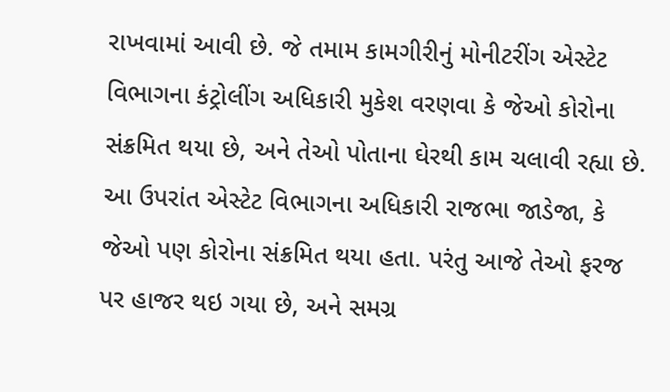રાખવામાં આવી છે. જે તમામ કામગીરીનું મોનીટરીંગ એસ્ટેટ વિભાગના કંટ્રોલીંગ અધિકારી મુકેશ વરણવા કે જેઓ કોરોના સંક્રમિત થયા છે, અને તેઓ પોતાના ઘેરથી કામ ચલાવી રહ્યા છે. આ ઉપરાંત એસ્ટેટ વિભાગના અધિકારી રાજભા જાડેજા, કે જેઓ પણ કોરોના સંક્રમિત થયા હતા. પરંતુ આજે તેઓ ફરજ પર હાજર થઇ ગયા છે, અને સમગ્ર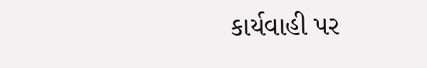કાર્યવાહી પર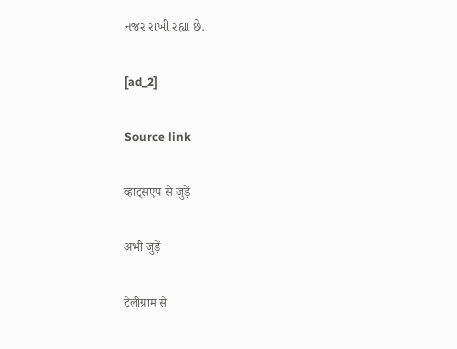નજર રાખી રહ્યા છે.

[ad_2]

Source link

व्हाट्सएप से जुड़ें

अभी जुड़ें

टेलीग्राम से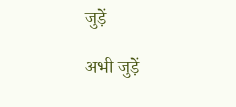जुड़ें

अभी जुड़ें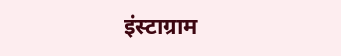इंस्टाग्राम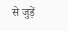से जुड़ें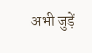अभी जुड़ें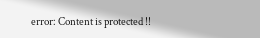error: Content is protected !!